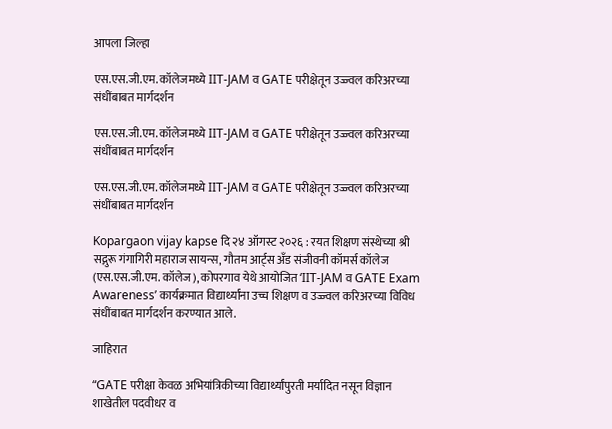आपला जिल्हा

एस.एस.जी.एम. कॉलेजमध्ये IIT-JAM व GATE परीक्षेतून उज्ज्वल करिअरच्या संधींबाबत मार्गदर्शन

एस.एस.जी.एम. कॉलेजमध्ये IIT-JAM व GATE परीक्षेतून उज्ज्वल करिअरच्या संधींबाबत मार्गदर्शन

एस.एस.जी.एम. कॉलेजमध्ये IIT-JAM व GATE परीक्षेतून उज्ज्वल करिअरच्या संधींबाबत मार्गदर्शन

Kopargaon vijay kapse दि २४ ऑगस्ट २०२६ : रयत शिक्षण संस्थेच्या श्री सद्गुरू गंगागिरी महाराज सायन्स, गौतम आर्ट्स अँड संजीवनी कॉमर्स कॉलेज (एस.एस.जी.एम. कॉलेज), कोपरगाव येथे आयोजित ‘IIT-JAM व GATE Exam Awareness’ कार्यक्रमात विद्यार्थ्यांना उच्च शिक्षण व उज्ज्वल करिअरच्या विविध संधींबाबत मार्गदर्शन करण्यात आले.

जाहिरात

“GATE परीक्षा केवळ अभियांत्रिकीच्या विद्यार्थ्यांपुरती मर्यादित नसून विज्ञान शाखेतील पदवीधर व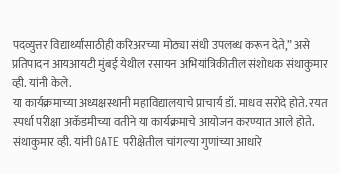पदव्युत्तर विद्यार्थ्यांसाठीही करिअरच्या मोठ्या संधी उपलब्ध करून देते,” असे प्रतिपादन आयआयटी मुंबई येथील रसायन अभियांत्रिकीतील संशोधक संथाकुमार व्ही. यांनी केले.
या कार्यक्रमाच्या अध्यक्षस्थानी महाविद्यालयाचे प्राचार्य डॉ. माधव सरोदे होते. रयत स्पर्धा परीक्षा अकॅडमीच्या वतीने या कार्यक्रमाचे आयोजन करण्यात आले होते.
संथाकुमार व्ही. यांनी GATE परीक्षेतील चांगल्या गुणांच्या आधारे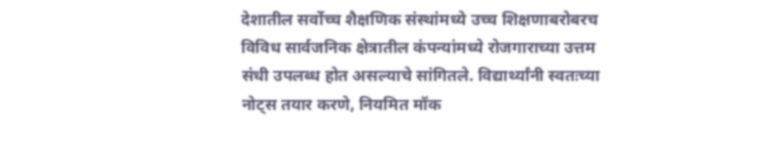देशातील सर्वोच्च शैक्षणिक संस्थांमध्ये उच्च शिक्षणाबरोबरच विविध सार्वजनिक क्षेत्रातील कंपन्यांमध्ये रोजगाराच्या उत्तम संधी उपलब्ध होत असल्याचे सांगितले. विद्यार्थ्यांनी स्वतःच्या नोट्स तयार करणे, नियमित मॉक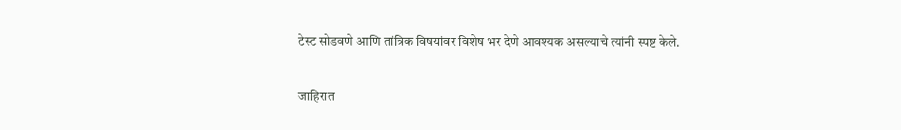टेस्ट सोडवणे आणि तांत्रिक विषयांवर विशेष भर देणे आवश्यक असल्याचे त्यांनी स्पष्ट केले.

जाहिरात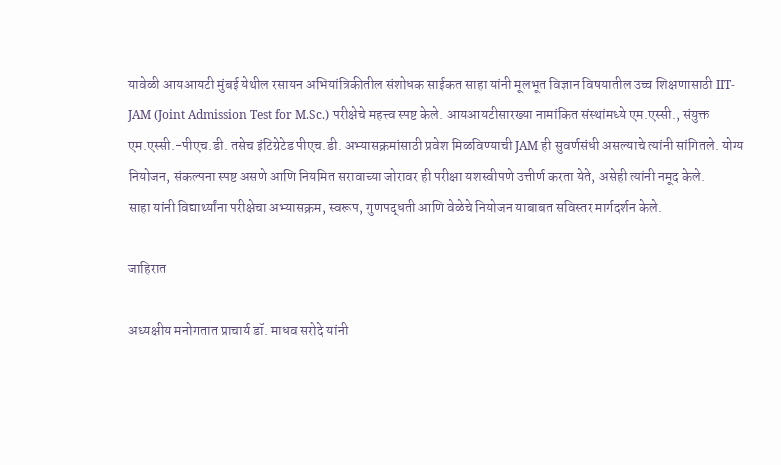यावेळी आयआयटी मुंबई येथील रसायन अभियांत्रिकीतील संशोधक साईकत साहा यांनी मूलभूत विज्ञान विषयातील उच्च शिक्षणासाठी IIT-JAM (Joint Admission Test for M.Sc.) परीक्षेचे महत्त्व स्पष्ट केले. आयआयटीसारख्या नामांकित संस्थांमध्ये एम.एस्सी., संयुक्त एम.एस्सी.-पीएच.डी. तसेच इंटिग्रेटेड पीएच.डी. अभ्यासक्रमांसाठी प्रवेश मिळविण्याची JAM ही सुवर्णसंधी असल्याचे त्यांनी सांगितले. योग्य नियोजन, संकल्पना स्पष्ट असणे आणि नियमित सरावाच्या जोरावर ही परीक्षा यशस्वीपणे उत्तीर्ण करता येते, असेही त्यांनी नमूद केले.
साहा यांनी विद्यार्थ्यांना परीक्षेचा अभ्यासक्रम, स्वरूप, गुणपद्धती आणि वेळेचे नियोजन याबाबत सविस्तर मार्गदर्शन केले.

जाहिरात

अध्यक्षीय मनोगतात प्राचार्य डॉ. माधव सरोदे यांनी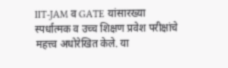IIT-JAM व GATE यांसारख्या स्पर्धात्मक व उच्च शिक्षण प्रवेश परीक्षांचे महत्त्व अधोरेखित केले. या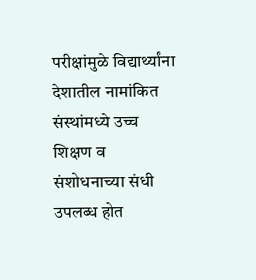परीक्षांमुळे विद्यार्थ्यांना देशातील नामांकित संस्थांमध्ये उच्च शिक्षण व संशोधनाच्या संधी उपलब्ध होत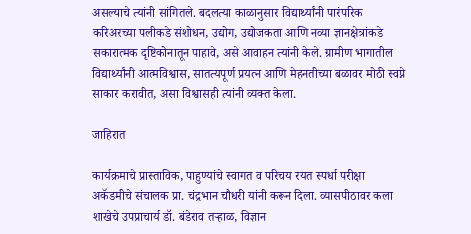असल्याचे त्यांनी सांगितले. बदलत्या काळानुसार विद्यार्थ्यांनी पारंपरिक करिअरच्या पलीकडे संशोधन, उद्योग, उद्योजकता आणि नव्या ज्ञानक्षेत्रांकडे सकारात्मक दृष्टिकोनातून पाहावे, असे आवाहन त्यांनी केले. ग्रामीण भागातील विद्यार्थ्यांनी आत्मविश्वास, सातत्यपूर्ण प्रयत्न आणि मेहनतीच्या बळावर मोठी स्वप्ने साकार करावीत, असा विश्वासही त्यांनी व्यक्त केला.

जाहिरात

कार्यक्रमाचे प्रास्ताविक, पाहुण्यांचे स्वागत व परिचय रयत स्पर्धा परीक्षा अकॅडमीचे संचालक प्रा. चंद्रभान चौधरी यांनी करून दिला. व्यासपीठावर कला शाखेचे उपप्राचार्य डॉ. बंडेराव तऱ्हाळ, विज्ञान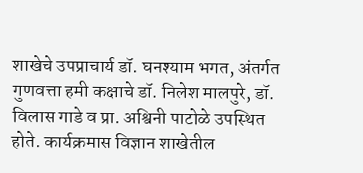शाखेचे उपप्राचार्य डॉ. घनश्याम भगत, अंतर्गत गुणवत्ता हमी कक्षाचे डॉ. निलेश मालपुरे, डॉ. विलास गाडे व प्रा. अश्विनी पाटोळे उपस्थित होते. कार्यक्रमास विज्ञान शाखेतील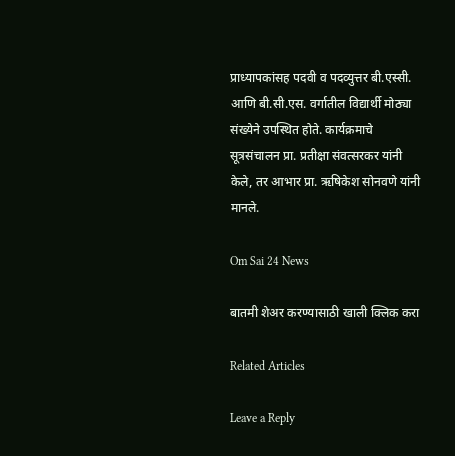प्राध्यापकांसह पदवी व पदव्युत्तर बी.एस्सी. आणि बी.सी.एस. वर्गातील विद्यार्थी मोठ्या संख्येने उपस्थित होते. कार्यक्रमाचे सूत्रसंचालन प्रा. प्रतीक्षा संवत्सरकर यांनी केले, तर आभार प्रा. ऋषिकेश सोनवणे यांनी मानले.

Om Sai 24 News

बातमी शेअर करण्यासाठी खाली क्लिक करा

Related Articles

Leave a Reply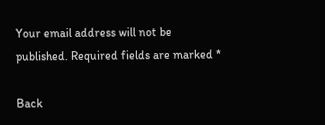Your email address will not be published. Required fields are marked *

Back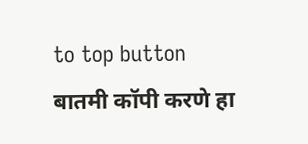to top button
बातमी कॉपी करणे हा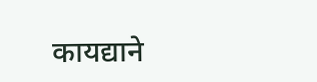कायद्याने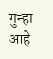गुन्हा आहे